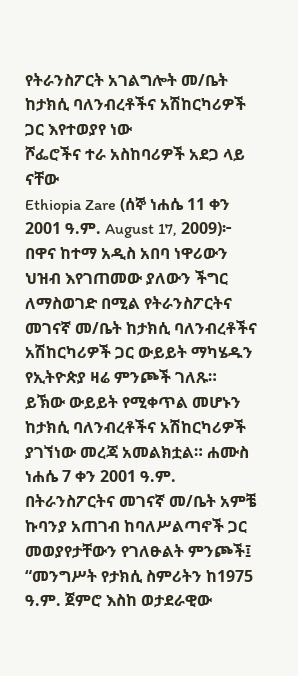የትራንስፖርት አገልግሎት መ/ቤት ከታክሲ ባለንብረቶችና አሽከርካሪዎች ጋር እየተወያየ ነው
ሾፌሮችና ተራ አስከባሪዎች አደጋ ላይ ናቸው
Ethiopia Zare (ሰኞ ነሐሴ 11 ቀን 2001 ዓ.ም. August 17, 2009)፦ በዋና ከተማ አዲስ አበባ ነዋሪውን ህዝብ እየገጠመው ያለውን ችግር ለማስወገድ በሚል የትራንስፖርትና መገናኛ መ/ቤት ከታክሲ ባለንብረቶችና አሽከርካሪዎች ጋር ውይይት ማካሄዱን የኢትዮጵያ ዛሬ ምንጮች ገለጹ።
ይኽው ውይይት የሚቀጥል መሆኑን ከታክሲ ባለንብረቶችና አሽከርካሪዎች ያገኘነው መረጃ አመልክቷል። ሐሙስ ነሐሴ 7 ቀን 2001 ዓ.ም. በትራንስፖርትና መገናኛ መ/ቤት አምቼ ኩባንያ አጠገብ ከባለሥልጣኖች ጋር መወያየታቸውን የገለፁልት ምንጮች፤ “መንግሥት የታክሲ ስምሪትን ከ1975 ዓ.ም. ጀምሮ እስከ ወታደራዊው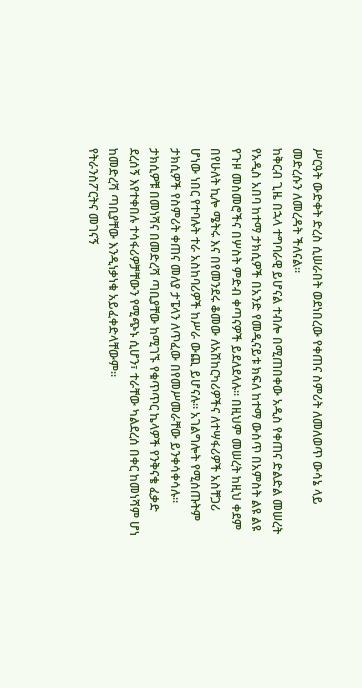ሥርዓት ውድቀት ድረስ ሲሠራበት ወደነበረው የቀጠና ስምሪት ለመለወጥ ውሳኔ ላይ መድረሱን ለመረዳት ችለናል።
ከቅርብ ጊዜ በኋላ ተግባራዊ ይሆናል ተብሎ በሚጠበቀው አዲስ የቀጠና ድልድል መሠረት የአዲስ አበባ ከተማ ታክሲዎች በአንድ የመዲናይቱ ክፍለ ከተማ ውስጥ በአምስት ልዩ ልዩ የጉዞ መስመሮችና በሦስት ምድብ ቀጣናዎች ይደለደላሉ። በዚህም መሠረት ከዚህ ቀደም በየሁለት ኪሎ ሜትሩ እና በየመንደሩ ቆመው ለአሽከርካሪዎችና ለተሣፋሪዎች አስቸጋሪ ሆነው ነበር የተባሉት ተራ አስከባሪዎች ከሥራ ውጪ ይሆናሉ። አገልግሎት የሚሰጡትም ታክሲዎች የስምሪት ቀጠና መለያ ታፔላን ለጥፈው በየመሥመራቸው ይንቀሳቀሳሉ። ታክሲዎቹ በመነሻና በመድረሻ ጣቢያቸው ከሚገኙ የቁጥጥር ኬላዎች የንቅናቄ ፈቃድ ደረሰኝ እየተቀበሉ ተሳፋሪዎቻቸውን የሚጭኑ ሲሆን፣ ተራቸው ካልደረሰ በቀር ከመነሻም ሆነ ከመድረሻ ጣቢያቸው እንዲነቃነቁ አይፈቀድላቸውም።
የትራንስፖርትና መገናኝ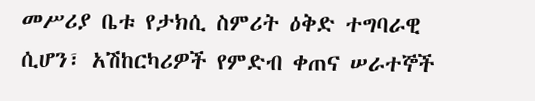መሥሪያ ቤቱ የታክሲ ስምሪት ዕቅድ ተግባራዊ ሲሆን፣ አሽከርካሪዎች የምድብ ቀጠና ሠራተኞች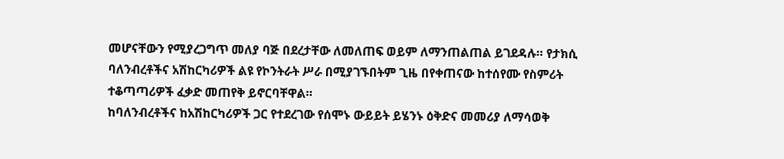መሆናቸውን የሚያረጋግጥ መለያ ባጅ በደረታቸው ለመለጠፍ ወይም ለማንጠልጠል ይገደዳሉ። የታክሲ ባለንብረቶችና አሽከርካሪዎች ልዩ የኮንትራት ሥራ በሚያገኙበትም ጊዜ በየቀጠናው ከተሰየሙ የስምሪት ተቆጣጣሪዎች ፈቃድ መጠየቅ ይኖርባቸዋል።
ከባለንብረቶችና ከአሽከርካሪዎች ጋር የተደረገው የሰሞኑ ውይይት ይሄንኑ ዕቅድና መመሪያ ለማሳወቅ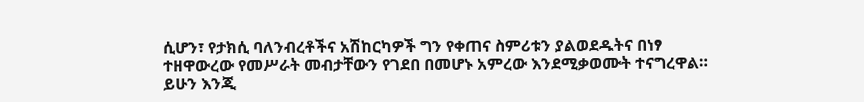ሲሆን፣ የታክሲ ባለንብረቶችና አሽከርካዎች ግን የቀጠና ስምሪቱን ያልወደዱትና በነፃ ተዘዋውረው የመሥራት መብታቸውን የገደበ በመሆኑ አምረው እንደሚቃወሙት ተናግረዋል። ይሁን እንጂ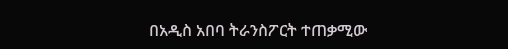በአዲስ አበባ ትራንስፖርት ተጠቃሚው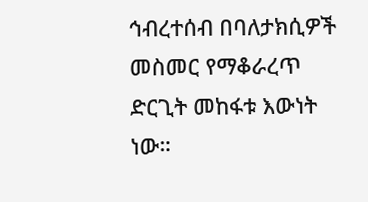ኅብረተሰብ በባለታክሲዎች መስመር የማቆራረጥ ድርጊት መከፋቱ እውነት ነው።